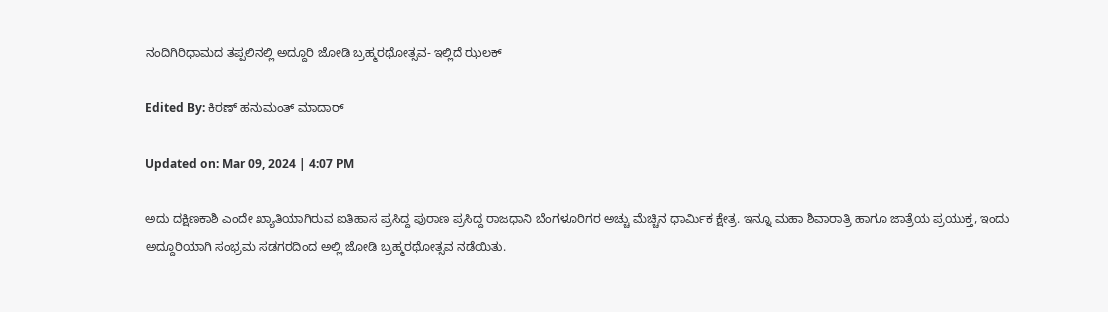ನಂದಿಗಿರಿಧಾಮದ ತಪ್ಪಲಿನಲ್ಲಿ ಅದ್ದೂರಿ ಜೋಡಿ ಬ್ರಹ್ಮರಥೋತ್ಸವ- ಇಲ್ಲಿದೆ ಝಲಕ್

Edited By: ಕಿರಣ್ ಹನುಮಂತ್ ಮಾದಾರ್

Updated on: Mar 09, 2024 | 4:07 PM

ಅದು ದಕ್ಷಿಣಕಾಶಿ ಎಂದೇ ಖ್ಯಾತಿಯಾಗಿರುವ ಐತಿಹಾಸ ಪ್ರಸಿದ್ದ ಪುರಾಣ ಪ್ರಸಿದ್ದ ರಾಜಧಾನಿ ಬೆಂಗಳೂರಿಗರ ಅಚ್ಚು ಮೆಚ್ಚಿನ ಧಾರ್ಮಿಕ ಕ್ಷೇತ್ರ. ಇನ್ನೂ ಮಹಾ ಶಿವಾರಾತ್ರಿ ಹಾಗೂ ಜಾತ್ರೆಯ ಪ್ರಯುಕ್ತ, ಇಂದು ಅದ್ದೂರಿಯಾಗಿ ಸಂಭ್ರಮ ಸಡಗರದಿಂದ ಅಲ್ಲಿ ಜೋಡಿ ಬ್ರಹ್ಮರಥೋತ್ಸವ ನಡೆಯಿತು.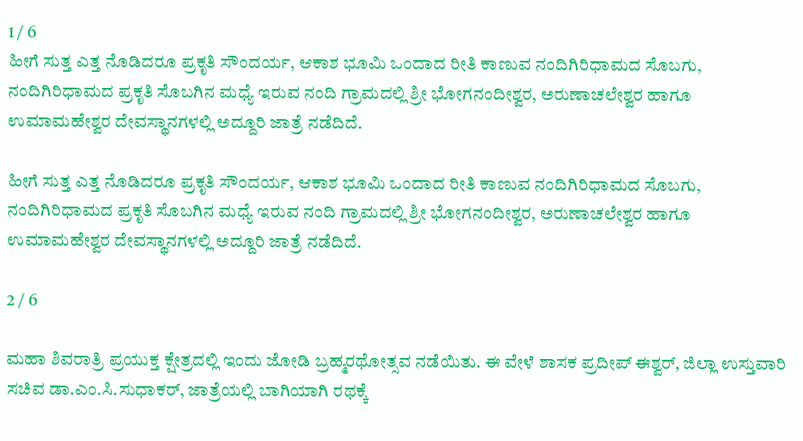1 / 6
ಹೀಗೆ ಸುತ್ತ ಎತ್ತ ನೊಡಿದರೂ ಪ್ರಕೃತಿ ಸೌಂದರ್ಯ, ಆಕಾಶ ಭೂಮಿ ಒಂದಾದ ರೀತಿ ಕಾಣುವ ನಂದಿಗಿರಿಧಾಮದ ಸೊಬಗು, ನಂದಿಗಿರಿಧಾಮದ ಪ್ರಕೃತಿ ಸೊಬಗಿನ ಮಧ್ಯೆ ಇರುವ ನಂದಿ ಗ್ರಾಮದಲ್ಲಿ ಶ್ರೀ ಭೋಗನಂದೀಶ್ವರ, ಅರುಣಾಚಲೇಶ್ವರ ಹಾಗೂ ಉಮಾಮಹೇಶ್ವರ ದೇವಸ್ಥಾನಗಳಲ್ಲಿ ಅದ್ದೂರಿ ಜಾತ್ರೆ ನಡೆದಿದೆ.

ಹೀಗೆ ಸುತ್ತ ಎತ್ತ ನೊಡಿದರೂ ಪ್ರಕೃತಿ ಸೌಂದರ್ಯ, ಆಕಾಶ ಭೂಮಿ ಒಂದಾದ ರೀತಿ ಕಾಣುವ ನಂದಿಗಿರಿಧಾಮದ ಸೊಬಗು, ನಂದಿಗಿರಿಧಾಮದ ಪ್ರಕೃತಿ ಸೊಬಗಿನ ಮಧ್ಯೆ ಇರುವ ನಂದಿ ಗ್ರಾಮದಲ್ಲಿ ಶ್ರೀ ಭೋಗನಂದೀಶ್ವರ, ಅರುಣಾಚಲೇಶ್ವರ ಹಾಗೂ ಉಮಾಮಹೇಶ್ವರ ದೇವಸ್ಥಾನಗಳಲ್ಲಿ ಅದ್ದೂರಿ ಜಾತ್ರೆ ನಡೆದಿದೆ.

2 / 6

ಮಹಾ ಶಿವರಾತ್ರಿ ಪ್ರಯುಕ್ತ ಕ್ಷೇತ್ರದಲ್ಲಿ ಇಂದು ಜೋಡಿ ಬ್ರಹ್ಮರಥೋತ್ಸವ ನಡೆಯಿತು. ಈ ವೇಳೆ ಶಾಸಕ ಪ್ರದೀಪ್ ಈಶ್ವರ್, ಜಿಲ್ಲಾ ಉಸ್ತುವಾರಿ ಸಚಿವ ಡಾ.ಎಂ.ಸಿ.ಸುಧಾಕರ್, ಜಾತ್ರೆಯಲ್ಲಿ ಬಾಗಿಯಾಗಿ ರಥಕ್ಕೆ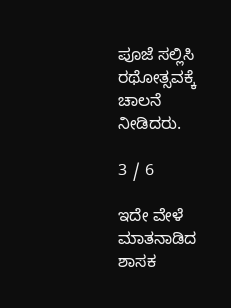ಪೂಜೆ ಸಲ್ಲಿಸಿ ರಥೋತ್ಸವಕ್ಕೆ ಚಾಲನೆ ನೀಡಿದರು.

3 / 6

ಇದೇ ವೇಳೆ ಮಾತನಾಡಿದ ಶಾಸಕ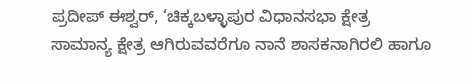ಪ್ರದೀಪ್ ಈಶ್ವರ್, ‘ಚಿಕ್ಕಬಳ್ಳಾಪುರ ವಿಧಾನಸಭಾ ಕ್ಷೇತ್ರ ಸಾಮಾನ್ಯ ಕ್ಷೇತ್ರ ಆಗಿರುವವರೆಗೂ ನಾನೆ ಶಾಸಕನಾಗಿರಲಿ ಹಾಗೂ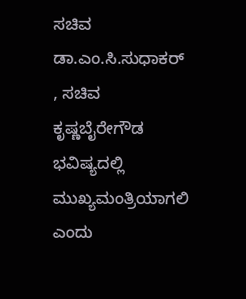ಸಚಿವ ಡಾ.ಎಂ.ಸಿ.ಸುಧಾಕರ್ , ಸಚಿವ ಕೃಷ್ಣಬೈರೇಗೌಡ ಭವಿಷ್ಯದಲ್ಲಿ ಮುಖ್ಯಮಂತ್ರಿಯಾಗಲಿ ಎಂದು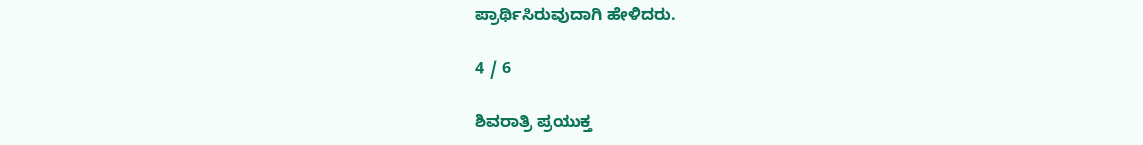ಪ್ರಾರ್ಥಿಸಿರುವುದಾಗಿ ಹೇಳಿದರು.

4 / 6

ಶಿವರಾತ್ರಿ ಪ್ರಯುಕ್ತ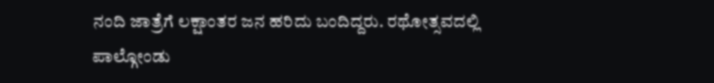ನಂದಿ ಜಾತ್ರೆಗೆ ಲಕ್ಷಾಂತರ ಜನ ಹರಿದು ಬಂದಿದ್ದರು. ರಥೋತ್ಸವದಲ್ಲಿ ಪಾಲ್ಗೋಂಡು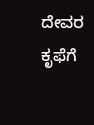ದೇವರ ಕೃಫೆಗೆ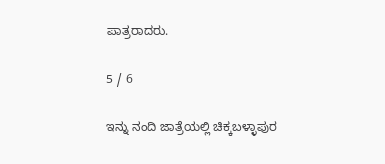ಪಾತ್ರರಾದರು.

5 / 6

ಇನ್ನು ನಂದಿ ಜಾತ್ರೆಯಲ್ಲಿ ಚಿಕ್ಕಬಳ್ಳಾಪುರ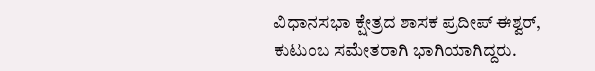ವಿಧಾನಸಭಾ ಕ್ಷೇತ್ರದ ಶಾಸಕ ಪ್ರದೀಪ್ ಈಶ್ವರ್, ಕುಟುಂಬ ಸಮೇತರಾಗಿ ಭಾಗಿಯಾಗಿದ್ದರು.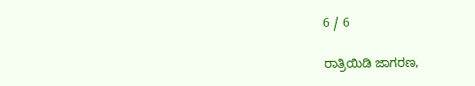6 / 6

ರಾತ್ರಿಯಿಡಿ ಜಾಗರಣ,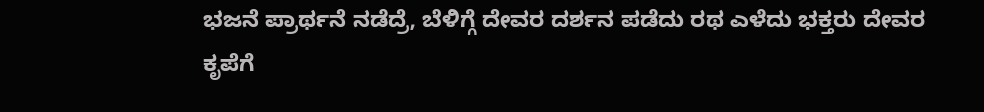ಭಜನೆ ಪ್ರಾರ್ಥನೆ ನಡೆದ್ರೆ, ಬೆಳಿಗ್ಗೆ ದೇವರ ದರ್ಶನ ಪಡೆದು ರಥ ಎಳೆದು ಭಕ್ತರು ದೇವರ ಕೃಪೆಗೆ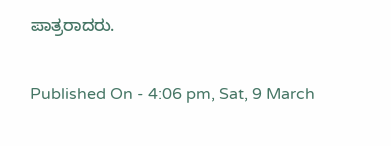ಪಾತ್ರರಾದರು.

Published On - 4:06 pm, Sat, 9 March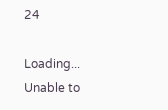24

Loading...
Unable to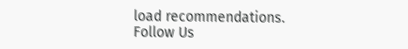load recommendations.
Follow Us